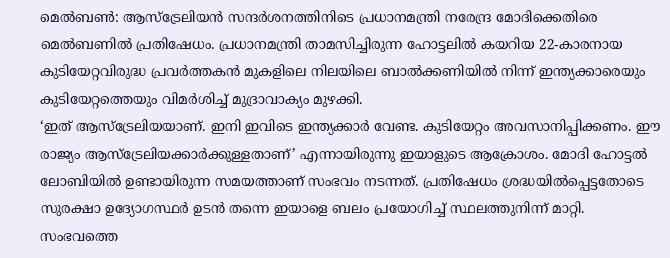മെൽബൺ: ആസ്ട്രേലിയൻ സന്ദർശനത്തിനിടെ പ്രധാനമന്ത്രി നരേന്ദ്ര മോദിക്കെതിരെ മെൽബണിൽ പ്രതിഷേധം. പ്രധാനമന്ത്രി താമസിച്ചിരുന്ന ഹോട്ടലിൽ കയറിയ 22-കാരനായ കുടിയേറ്റവിരുദ്ധ പ്രവർത്തകൻ മുകളിലെ നിലയിലെ ബാൽക്കണിയിൽ നിന്ന് ഇന്ത്യക്കാരെയും കുടിയേറ്റത്തെയും വിമർശിച്ച് മുദ്രാവാക്യം മുഴക്കി.
‘ഇത് ആസ്ട്രേലിയയാണ്. ഇനി ഇവിടെ ഇന്ത്യക്കാർ വേണ്ട. കുടിയേറ്റം അവസാനിപ്പിക്കണം. ഈ രാജ്യം ആസ്ട്രേലിയക്കാർക്കുള്ളതാണ്’ എന്നായിരുന്നു ഇയാളുടെ ആക്രോശം. മോദി ഹോട്ടൽ ലോബിയിൽ ഉണ്ടായിരുന്ന സമയത്താണ് സംഭവം നടന്നത്. പ്രതിഷേധം ശ്രദ്ധയിൽപ്പെട്ടതോടെ സുരക്ഷാ ഉദ്യോഗസ്ഥർ ഉടൻ തന്നെ ഇയാളെ ബലം പ്രയോഗിച്ച് സ്ഥലത്തുനിന്ന് മാറ്റി.
സംഭവത്തെ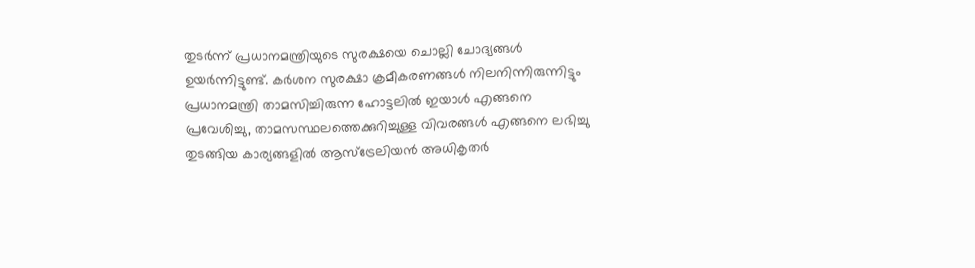തുടർന്ന് പ്രധാനമന്ത്രിയുടെ സുരക്ഷയെ ചൊല്ലി ചോദ്യങ്ങൾ ഉയർന്നിട്ടുണ്ട്. കർശന സുരക്ഷാ ക്രമീകരണങ്ങൾ നിലനിന്നിരുന്നിട്ടും പ്രധാനമന്ത്രി താമസിച്ചിരുന്ന ഹോട്ടലിൽ ഇയാൾ എങ്ങനെ പ്രവേശിച്ചു, താമസസ്ഥലത്തെക്കുറിച്ചുള്ള വിവരങ്ങൾ എങ്ങനെ ലഭിച്ചു തുടങ്ങിയ കാര്യങ്ങളിൽ ആസ്ട്രേലിയൻ അധികൃതർ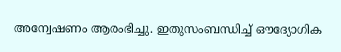അന്വേഷണം ആരംഭിച്ചു. ഇതുസംബന്ധിച്ച് ഔദ്യോഗിക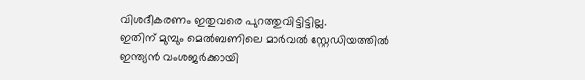വിശദീകരണം ഇതുവരെ പുറത്തുവിട്ടിട്ടില്ല.
ഇതിന് മുമ്പും മെൽബണിലെ മാർവൽ സ്റ്റേഡിയത്തിൽ ഇന്ത്യൻ വംശജർക്കായി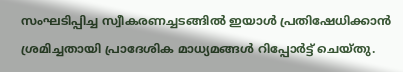സംഘടിപ്പിച്ച സ്വീകരണച്ചടങ്ങിൽ ഇയാൾ പ്രതിഷേധിക്കാൻ ശ്രമിച്ചതായി പ്രാദേശിക മാധ്യമങ്ങൾ റിപ്പോർട്ട് ചെയ്തു.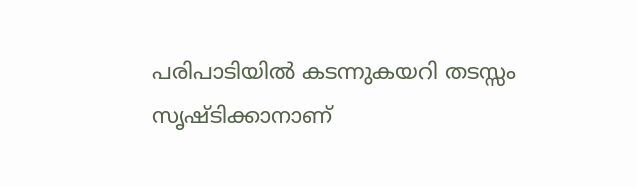പരിപാടിയിൽ കടന്നുകയറി തടസ്സം സൃഷ്ടിക്കാനാണ്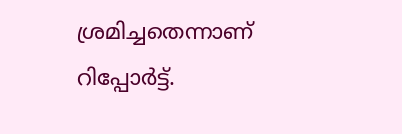ശ്രമിച്ചതെന്നാണ് റിപ്പോർട്ട്.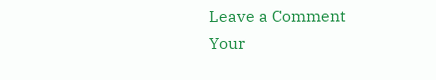Leave a Comment
Your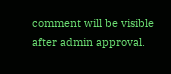comment will be visible after admin approval.